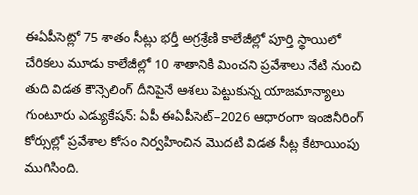ఈఏపీసెట్లో 75 శాతం సీట్లు భర్తీ అగ్రశ్రేణి కాలేజీల్లో పూర్తి స్థాయిలో చేరికలు మూడు కాలేజీల్లో 10 శాతానికి మించని ప్రవేశాలు నేటి నుంచి తుది విడత కౌన్సెలింగ్ దీనిపైనే ఆశలు పెట్టుకున్న యాజమాన్యాలు
గుంటూరు ఎడ్యుకేషన్: ఏపీ ఈఏపీసెట్–2026 ఆధారంగా ఇంజినీరింగ్ కోర్సుల్లో ప్రవేశాల కోసం నిర్వహించిన మొదటి విడత సీట్ల కేటాయింపు ముగిసింది.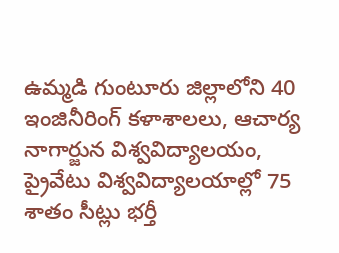ఉమ్మడి గుంటూరు జిల్లాలోని 40 ఇంజినీరింగ్ కళాశాలలు, ఆచార్య నాగార్జున విశ్వవిద్యాలయం, ప్రైవేటు విశ్వవిద్యాలయాల్లో 75 శాతం సీట్లు భర్తీ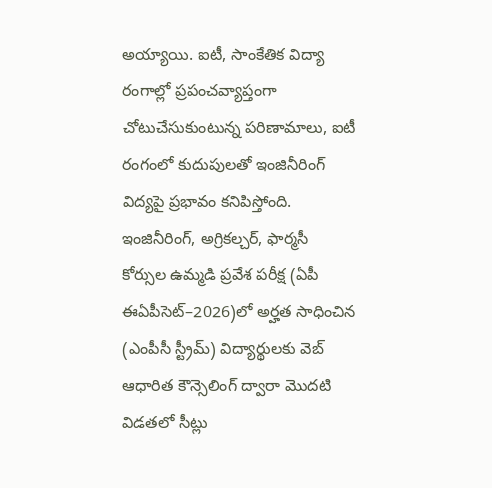అయ్యాయి. ఐటీ, సాంకేతిక విద్యా రంగాల్లో ప్రపంచవ్యాప్తంగా చోటుచేసుకుంటున్న పరిణామాలు, ఐటీ రంగంలో కుదుపులతో ఇంజినీరింగ్ విద్యపై ప్రభావం కనిపిస్తోంది. ఇంజినీరింగ్, అగ్రికల్చర్, ఫార్మసీ కోర్సుల ఉమ్మడి ప్రవేశ పరీక్ష (ఏపీ ఈఏపీసెట్–2026)లో అర్హత సాధించిన (ఎంపీసీ స్ట్రీమ్) విద్యార్థులకు వెబ్ ఆధారిత కౌన్సెలింగ్ ద్వారా మొదటి విడతలో సీట్లు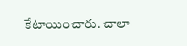కేటాయించారు. చాలా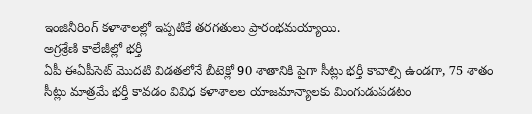ఇంజినీరింగ్ కళాశాలల్లో ఇప్పటికే తరగతులు ప్రారంభమయ్యాయి.
అగ్రశ్రేణి కాలేజీల్లో భర్తీ
ఏపీ ఈఏపీసెట్ మొదటి విడతలోనే బీటెక్లో 90 శాతానికి పైగా సీట్లు భర్తీ కావాల్సి ఉండగా, 75 శాతం సీట్లు మాత్రమే భర్తీ కావడం వివిధ కళాశాలల యాజమాన్యాలకు మింగుడుపడటం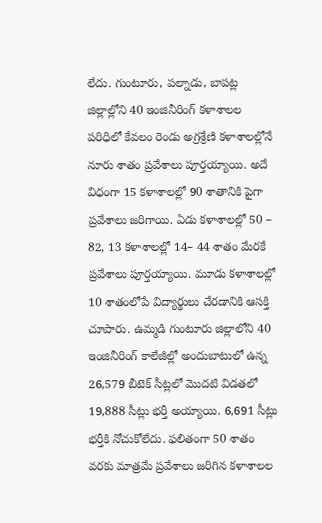లేదు. గుంటూరు, పల్నాడు, బాపట్ల జిల్లాల్లోని 40 ఇంజినీరింగ్ కళాశాలల పరిధిలో కేవలం రెండు అగ్రశ్రేణి కళాశాలల్లోనే నూరు శాతం ప్రవేశాలు పూర్తయ్యాయి. అదే విధంగా 15 కళాశాలల్లో 90 శాతానికి పైగా ప్రవేశాలు జరిగాయి. ఏడు కళాశాలల్లో 50 – 82, 13 కళాశాలల్లో 14– 44 శాతం మేరకే ప్రవేశాలు పూర్తయ్యాయి. మూడు కళాశాలల్లో 10 శాతంలోపే విద్యార్థులు చేరడానికి ఆసక్తి చూపారు. ఉమ్మడి గుంటూరు జిల్లాలోని 40 ఇంజినీరింగ్ కాలేజీల్లో అందుబాటులో ఉన్న 26,579 బీటెక్ సీట్లలో మొదటి విడతలో 19,888 సీట్లు భర్తీ అయ్యాయి. 6,691 సీట్లు భర్తీకి నోచుకోలేదు. ఫలితంగా 50 శాతం వరకు మాత్రమే ప్రవేశాలు జరిగిన కళాశాలల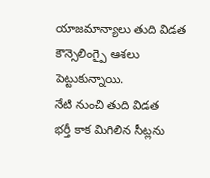యాజమాన్యాలు తుది విడత కౌన్సెలింగ్పై ఆశలు పెట్టుకున్నాయి.
నేటి నుంచి తుది విడత
భర్తీ కాక మిగిలిన సీట్లను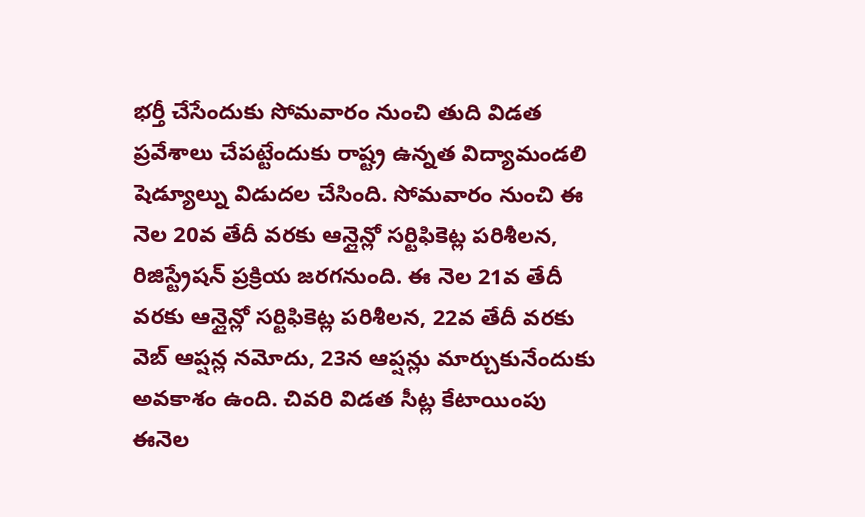భర్తీ చేసేందుకు సోమవారం నుంచి తుది విడత ప్రవేశాలు చేపట్టేందుకు రాష్ట్ర ఉన్నత విద్యామండలి షెడ్యూల్ను విడుదల చేసింది. సోమవారం నుంచి ఈ నెల 20వ తేదీ వరకు ఆన్లైన్లో సర్టిఫికెట్ల పరిశీలన, రిజిస్ట్రేషన్ ప్రక్రియ జరగనుంది. ఈ నెల 21వ తేదీ వరకు ఆన్లైన్లో సర్టిఫికెట్ల పరిశీలన, 22వ తేదీ వరకు వెబ్ ఆప్షన్ల నమోదు, 23న ఆప్షన్లు మార్చుకునేందుకు అవకాశం ఉంది. చివరి విడత సీట్ల కేటాయింపు ఈనెల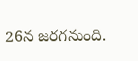26న జరగనుంది.